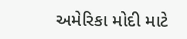અમેરિકા મોદી માટે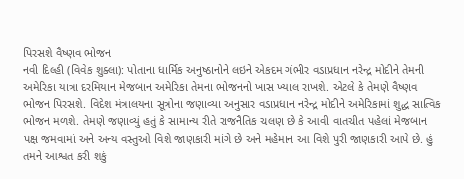પિરસશે વૈષ્ણવ ભોજન
નવી દિલ્હી (વિવેક શુક્લા): પોતાના ધાર્મિક અનુષ્ઠાનોને લઇને એકદમ ગંભીર વડાપ્રધાન નરેન્દ્ર મોદીને તેમની અમેરિકા યાત્રા દરમિયાન મેજબાન અમેરિકા તેમના ભોજનનો ખાસ ખ્યાલ રાખશે. એટલે કે તેમણે વૈષ્ણવ ભોજન પિરસશે. વિદેશ મંત્રાલયના સૂત્રોના જણાવ્યા અનુસાર વડાપ્રધાન નરેન્દ્ર મોદીને અમેરિકામાં શુદ્ધ સાત્વિક ભોજન મળશે. તેમણે જણાવ્યું હતું કે સામાન્ય રીતે રાજનૈતિક ચલણ છે કે આવી વાતચીત પહેલાં મેજબાન પક્ષ જમવામાં અને અન્ય વસ્તુઓ વિશે જાણકારી માંગે છે અને મહેમાન આ વિશે પુરી જાણકારી આપે છે. હું તમને આશ્વત કરી શકું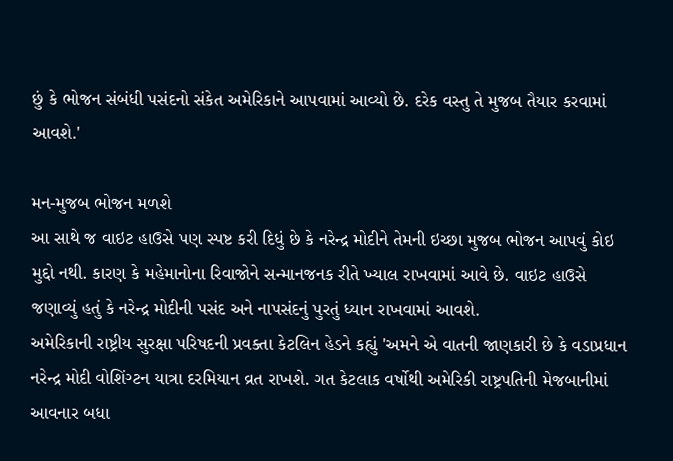છું કે ભોજન સંબંધી પસંદનો સંકેત અમેરિકાને આપવામાં આવ્યો છે. દરેક વસ્તુ તે મુજબ તૈયાર કરવામાં આવશે.'

મન-મુજબ ભોજન મળશે
આ સાથે જ વાઇટ હાઉસે પણ સ્પષ્ટ કરી દિધું છે કે નરેન્દ્ર મોદીને તેમની ઇચ્છા મુજબ ભોજન આપવું કોઇ મુદ્દો નથી. કારણ કે મહેમાનોના રિવાજોને સન્માનજનક રીતે ખ્યાલ રાખવામાં આવે છે. વાઇટ હાઉસે જણાવ્યું હતું કે નરેન્દ્ર મોદીની પસંદ અને નાપસંદનું પુરતું ધ્યાન રાખવામાં આવશે.
અમેરિકાની રાષ્ટ્રીય સુરક્ષા પરિષદની પ્રવક્તા કેટલિન હેડને કહ્યું 'અમને એ વાતની જાણકારી છે કે વડાપ્રધાન નરેન્દ્ર મોદી વોશિંગ્ટન યાત્રા દરમિયાન વ્રત રાખશે. ગત કેટલાક વર્ષોથી અમેરિકી રાષ્ટ્રપતિની મેજબાનીમાં આવનાર બધા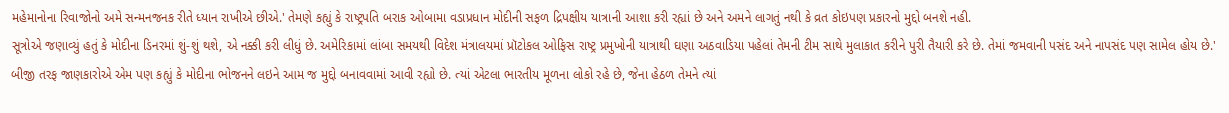મહેમાનોના રિવાજોનો અમે સન્મનજનક રીતે ધ્યાન રાખીએ છીએ.' તેમણે કહ્યું કે રાષ્ટ્રપતિ બરાક ઓબામા વડાપ્રધાન મોદીની સફળ દ્રિપક્ષીય યાત્રાની આશા કરી રહ્યાં છે અને અમને લાગતું નથી કે વ્રત કોઇપણ પ્રકારનો મુદ્દો બનશે નહી.
સૂત્રોએ જણાવ્યું હતું કે મોદીના ડિનરમાં શું-શું થશે, એ નક્કી કરી લીધું છે. અમેરિકામાં લાંબા સમયથી વિદેશ મંત્રાલયમાં પ્રૉટોકલ ઓફિસ રાષ્ટ્ર પ્રમુખોની યાત્રાથી ઘણા અઠવાડિયા પહેલાં તેમની ટીમ સાથે મુલાકાત કરીને પુરી તૈયારી કરે છે. તેમાં જમવાની પસંદ અને નાપસંદ પણ સામેલ હોય છે.'
બીજી તરફ જાણકારોએ એમ પણ કહ્યું કે મોદીના ભોજનને લઇને આમ જ મુદ્દો બનાવવામાં આવી રહ્યો છે. ત્યાં એટલા ભારતીય મૂળના લોકો રહે છે, જેના હેઠળ તેમને ત્યાં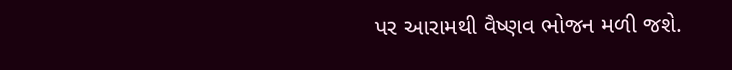પર આરામથી વૈષ્ણવ ભોજન મળી જશે.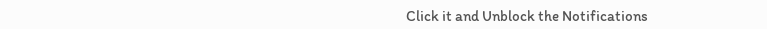Click it and Unblock the Notifications